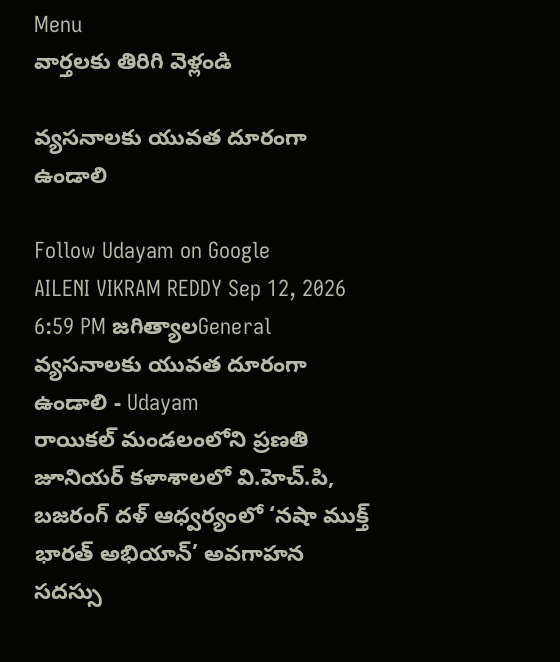Menu
వార్తలకు తిరిగి వెళ్లండి

వ్యసనాలకు యువత దూరంగా ఉండాలి

Follow Udayam on Google
AILENI VIKRAM REDDY Sep 12, 2026 6:59 PM జగిత్యాలGeneral
వ్యసనాలకు యువత దూరంగా ఉండాలి - Udayam
రాయికల్ మండలంలోని ప్రణతి జూనియర్ కళాశాలలో వి.హెచ్.పి, బజరంగ్ దళ్ ఆధ్వర్యంలో ‘నషా ముక్త్ భారత్ అభియాన్’ అవగాహన సదస్సు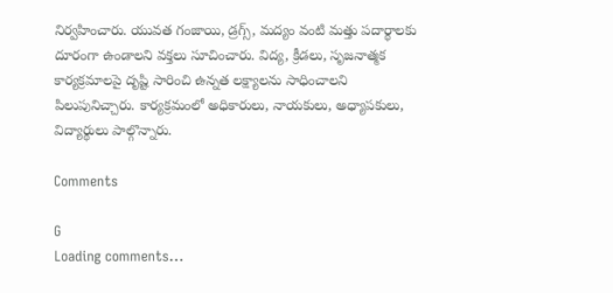నిర్వహించారు. యువత గంజాయి, డ్రగ్స్, మద్యం వంటి మత్తు పదార్థాలకు దూరంగా ఉండాలని వక్తలు సూచించారు. విద్య, క్రీడలు, సృజనాత్మక కార్యక్రమాలపై దృష్టి సారించి ఉన్నత లక్ష్యాలను సాధించాలని పిలుపునిచ్చారు. కార్యక్రమంలో అధికారులు, నాయకులు, అధ్యాపకులు, విద్యార్థులు పాల్గొన్నారు.

Comments

G
Loading comments...